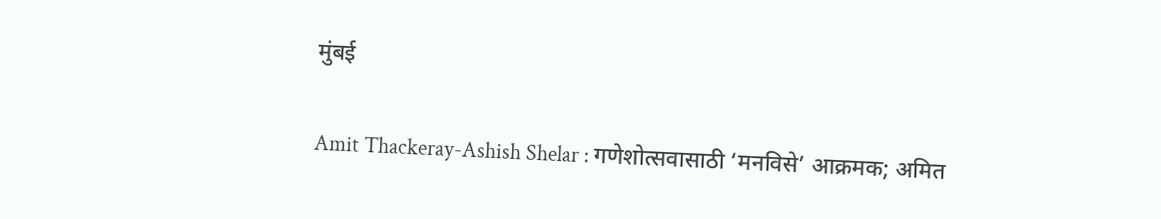मुंबई

Amit Thackeray-Ashish Shelar : गणेशोत्सवासाठी ‘मनविसे’ आक्रमक; अमित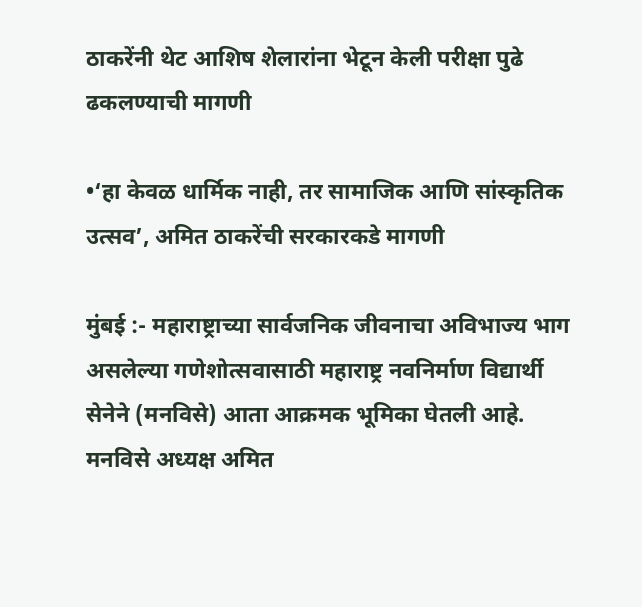ठाकरेंनी थेट आशिष शेलारांना भेटून केली परीक्षा पुढे ढकलण्याची मागणी

•‘हा केवळ धार्मिक नाही, तर सामाजिक आणि सांस्कृतिक उत्सव’, अमित ठाकरेंची सरकारकडे मागणी

मुंबई :- महाराष्ट्राच्या सार्वजनिक जीवनाचा अविभाज्य भाग असलेल्या गणेशोत्सवासाठी महाराष्ट्र नवनिर्माण विद्यार्थी सेनेने (मनविसे) आता आक्रमक भूमिका घेतली आहे. मनविसे अध्यक्ष अमित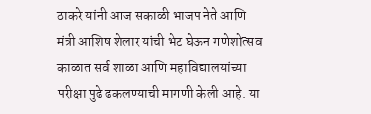ठाकरे यांनी आज सकाळी भाजप नेते आणि मंत्री आशिष शेलार यांची भेट घेऊन गणेशोत्सव काळात सर्व शाळा आणि महाविद्यालयांच्या परीक्षा पुढे ढकलण्याची मागणी केली आहे. या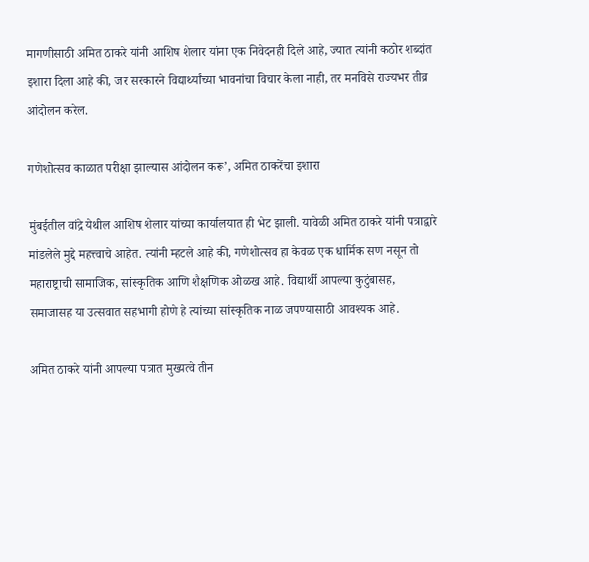मागणीसाठी अमित ठाकरे यांनी आशिष शेलार यांना एक निवेदनही दिले आहे, ज्यात त्यांनी कठोर शब्दांत इशारा दिला आहे की, जर सरकारने विद्यार्थ्यांच्या भावनांचा विचार केला नाही, तर मनविसे राज्यभर तीव्र आंदोलन करेल.

गणेशोत्सव काळात परीक्षा झाल्यास आंदोलन करू’, अमित ठाकरेंचा इशारा

मुंबईतील वांद्रे येथील आशिष शेलार यांच्या कार्यालयात ही भेट झाली. यावेळी अमित ठाकरे यांनी पत्राद्वारे मांडलेले मुद्दे महत्त्वाचे आहेत. त्यांनी म्हटले आहे की, गणेशोत्सव हा केवळ एक धार्मिक सण नसून तो महाराष्ट्राची सामाजिक, सांस्कृतिक आणि शैक्षणिक ओळख आहे. विद्यार्थी आपल्या कुटुंबासह, समाजासह या उत्सवात सहभागी होणे हे त्यांच्या सांस्कृतिक नाळ जपण्यासाठी आवश्यक आहे.

अमित ठाकरे यांनी आपल्या पत्रात मुख्यत्वे तीन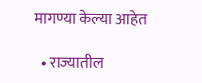मागण्या केल्या आहेत

  • राज्यातील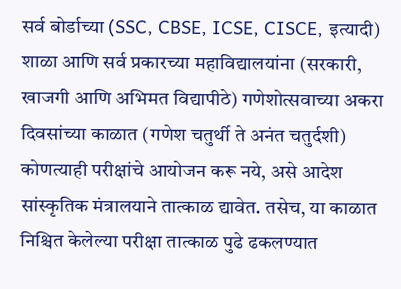सर्व बोर्डाच्या (SSC, CBSE, ICSE, CISCE, इत्यादी) शाळा आणि सर्व प्रकारच्या महाविद्यालयांना (सरकारी, खाजगी आणि अभिमत विद्यापीठे) गणेशोत्सवाच्या अकरा दिवसांच्या काळात (गणेश चतुर्थी ते अनंत चतुर्दशी) कोणत्याही परीक्षांचे आयोजन करू नये, असे आदेश सांस्कृतिक मंत्रालयाने तात्काळ द्यावेत. तसेच, या काळात निश्चित केलेल्या परीक्षा तात्काळ पुढे ढकलण्यात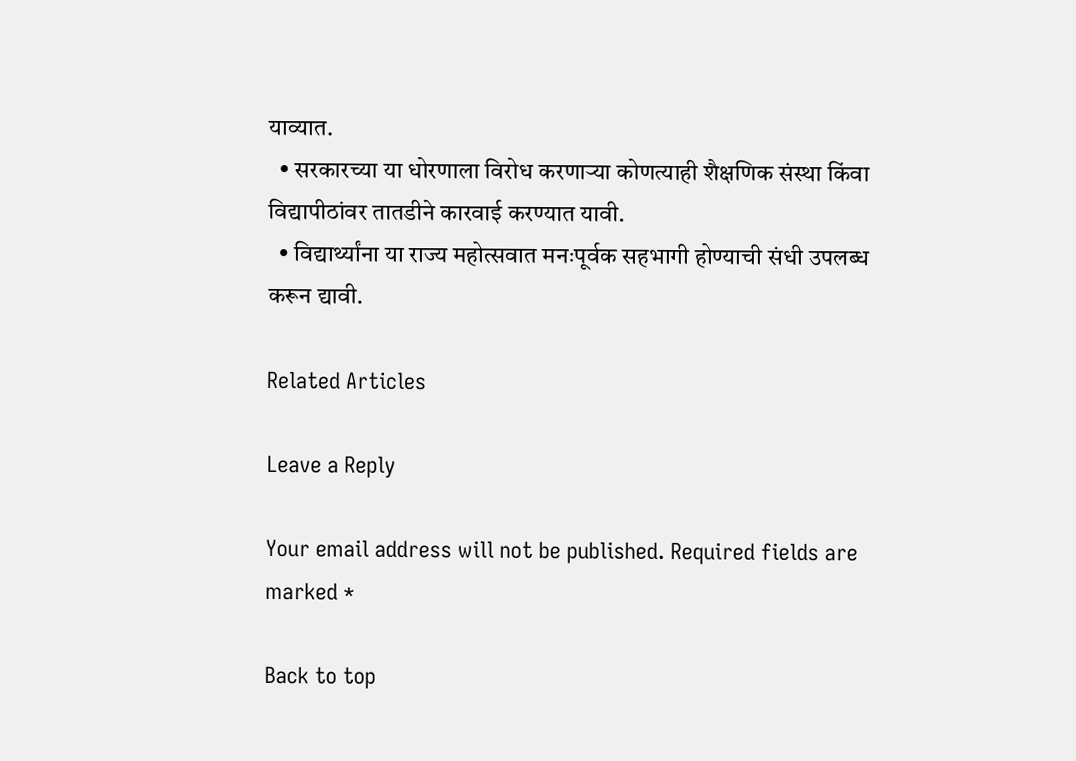याव्यात.
  • सरकारच्या या धोरणाला विरोध करणाऱ्या कोणत्याही शैक्षणिक संस्था किंवा विद्यापीठांवर तातडीने कारवाई करण्यात यावी.
  • विद्यार्थ्यांना या राज्य महोत्सवात मनःपूर्वक सहभागी होण्याची संधी उपलब्ध करून द्यावी.

Related Articles

Leave a Reply

Your email address will not be published. Required fields are marked *

Back to top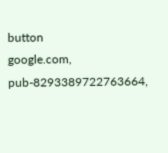button
google.com, pub-8293389722763664,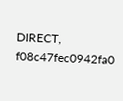DIRECT, f08c47fec0942fa0